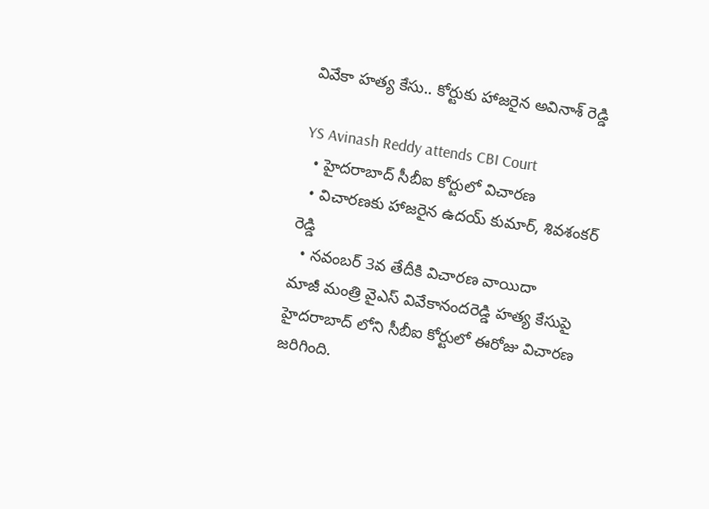వివేకా హత్య కేసు.. కోర్టుకు హాజరైన అవినాశ్ రెడ్డి

YS Avinash Reddy attends CBI Court
  • హైదరాబాద్ సీబీఐ కోర్టులో విచారణ
  • విచారణకు హాజరైన ఉదయ్ కుమార్, శివశంకర్ రెడ్డి
  • నవంబర్ 3వ తేదీకి విచారణ వాయిదా
మాజీ మంత్రి వైఎస్ వివేకానందరెడ్డి హత్య కేసుపై హైదరాబాద్ లోని సీబీఐ కోర్టులో ఈరోజు విచారణ జరిగింది.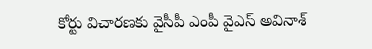కోర్టు విచారణకు వైసీపీ ఎంపీ వైఎస్ అవినాశ్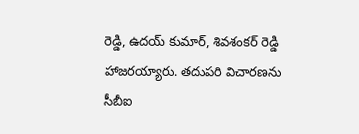రెడ్డి, ఉదయ్ కుమార్, శివశంకర్ రెడ్డి హాజరయ్యారు. తదుపరి విచారణను సీబీఐ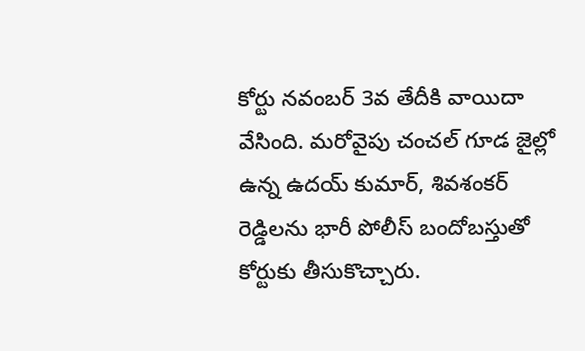కోర్టు నవంబర్ 3వ తేదీకి వాయిదా వేసింది. మరోవైపు చంచల్ గూడ జైల్లో ఉన్న ఉదయ్ కుమార్, శివశంకర్ రెడ్డిలను భారీ పోలీస్ బందోబస్తుతో కోర్టుకు తీసుకొచ్చారు.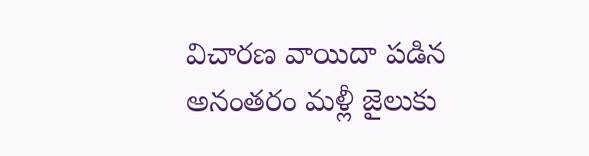విచారణ వాయిదా పడిన అనంతరం మళ్లీ జైలుకు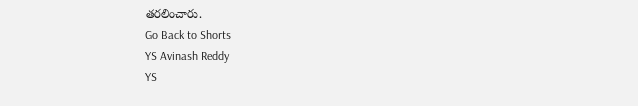తరలించారు.
Go Back to Shorts
YS Avinash Reddy
YS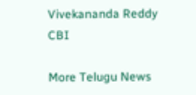Vivekananda Reddy
CBI

More Telugu News